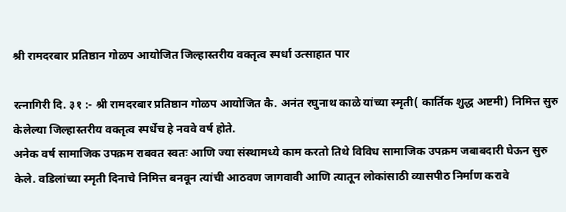श्री रामदरबार प्रतिष्ठान गोळप आयोजित जिल्हास्तरीय वक्तृत्व स्पर्धा उत्साहात पार

रत्नागिरी दि. ३१ :- श्री रामदरबार प्रतिष्ठान गोळप आयोजित कै. अनंत रघुनाथ काळे यांच्या स्मृती( कार्तिक शुद्ध अष्टमी) निमित्त सुरु केलेल्या जिल्हास्तरीय वक्तृत्व स्पर्धेच हे नववे वर्ष होते.
अनेक वर्ष सामाजिक उपक्रम राबवत स्वतः आणि ज्या संस्थामध्ये काम करतो तिथे विविध सामाजिक उपक्रम जबाबदारी घेऊन सुरु केले. वडिलांच्या स्मृती दिनाचे निमित्त बनवून त्यांची आठवण जागवावी आणि त्यातून लोकांसाठी व्यासपीठ निर्माण करावे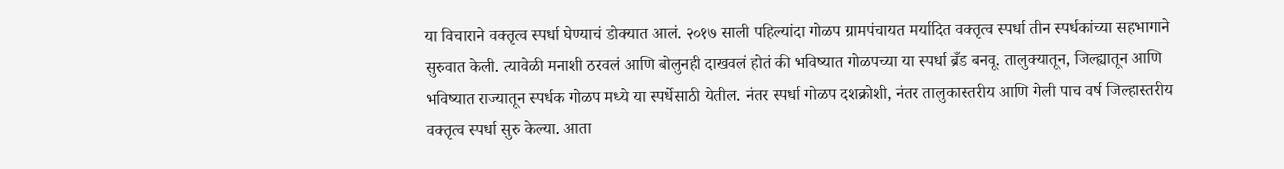या विचाराने वक्तृत्व स्पर्धा घेण्याचं डोक्यात आलं. २०१७ साली पहिल्यांदा गोळप ग्रामपंचायत मर्यादित वक्तृत्व स्पर्धा तीन स्पर्धकांच्या सहभागाने सुरुवात केली. त्यावेळी मनाशी ठरवलं आणि बोलुनही दाखवलं होतं की भविष्यात गोळपच्या या स्पर्धा ब्रँड बनवू. तालुक्यातून, जिल्ह्यातून आणि भविष्यात राज्यातून स्पर्धक गोळप मध्ये या स्पर्धेसाठी येतील. नंतर स्पर्धा गोळप दशक्रोशी, नंतर तालुकास्तरीय आणि गेली पाच वर्ष जिल्हास्तरीय वक्तृत्व स्पर्धा सुरु केल्या. आता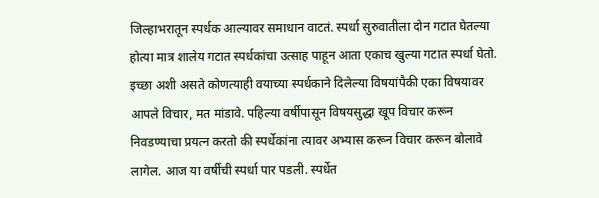जिल्हाभरातून स्पर्धक आल्यावर समाधान वाटतं. स्पर्धा सुरुवातीला दोन गटात घेतल्या होत्या मात्र शालेय गटात स्पर्धकांचा उत्साह पाहून आता एकाच खुल्या गटात स्पर्धा घेतो. इच्छा अशी असते कोणत्याही वयाच्या स्पर्धकाने दिलेल्या विषयांपैकी एका विषयावर आपले विचार, मत मांडावे. पहिल्या वर्षीपासून विषयसुद्धा खूप विचार करून निवडण्याचा प्रयत्न करतो की स्पर्धेकांना त्यावर अभ्यास करून विचार करून बोलावे लागेल. आज या वर्षीची स्पर्धा पार पडली. स्पर्धेत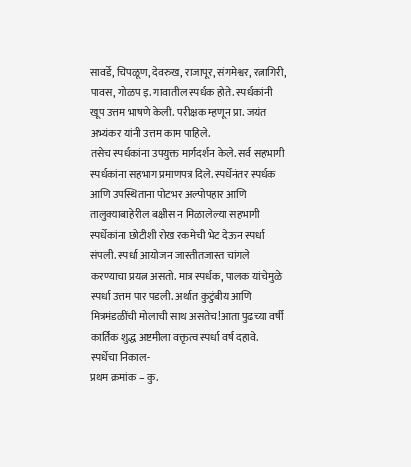सावर्डे, चिपळूण, देवरुख, राजापूर, संगमेश्वर, रत्नागिरी, पावस, गोळप इ. गावातील स्पर्धक होते. स्पर्धकांनी खूप उत्तम भाषणे केली. परीक्षक म्हणून प्रा. जयंत अभ्यंकर यांनी उत्तम काम पाहिले.
तसेच स्पर्धकांना उपयुक्त मार्गदर्शन केले. सर्व सहभागी स्पर्धकांना सहभाग प्रमाणपत्र दिले. स्पर्धेनंतर स्पर्धक आणि उपस्थिताना पोटभर अल्पोपहार आणि तालुक्याबाहेरील बक्षीस न मिळालेल्या सहभागी स्पर्धेकांना छोटीशी रोख रकमेची भेट देऊन स्पर्धा संपली. स्पर्धा आयोजन जास्तीतजास्त चांगले करण्याचा प्रयत्न असतो. मात्र स्पर्धक, पालक यांचेमुळे स्पर्धा उत्तम पार पडली. अर्थात कुटुंबीय आणि मित्रमंडळींची मोलाची साथ असतेच!आता पुढच्या वर्षी कार्तिक शुद्ध अष्टमीला वक्तृत्व स्पर्धा वर्ष दहावे.
स्पर्धेचा निकाल-
प्रथम क्रमांक – कु.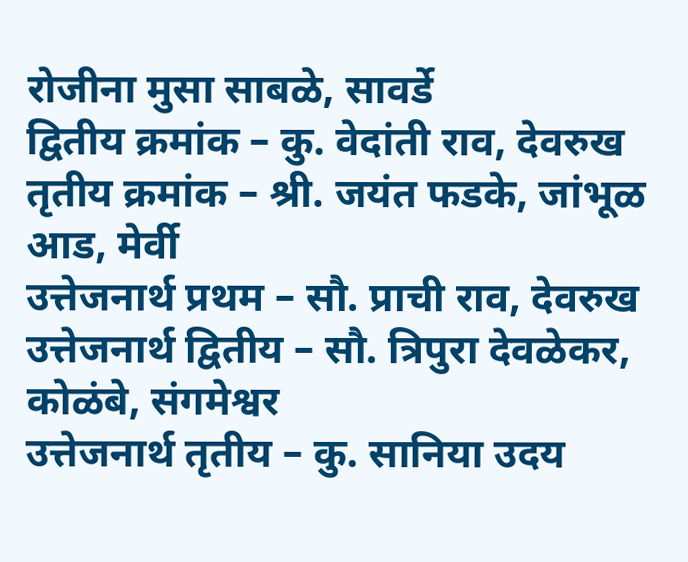रोजीना मुसा साबळे, सावर्डे
द्वितीय क्रमांक – कु. वेदांती राव, देवरुख
तृतीय क्रमांक – श्री. जयंत फडके, जांभूळ आड, मेर्वी
उत्तेजनार्थ प्रथम – सौ. प्राची राव, देवरुख
उत्तेजनार्थ द्वितीय – सौ. त्रिपुरा देवळेकर, कोळंबे, संगमेश्वर
उत्तेजनार्थ तृतीय – कु. सानिया उदय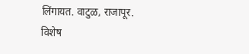लिंगायत. वाटुळ, राजापूर.
विशेष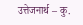उत्तेजनार्थ – कु.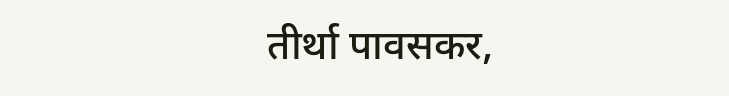तीर्था पावसकर,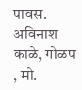पावस.
अविनाश काळे, गोळप , मो.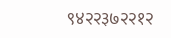९४२२३७२२१२